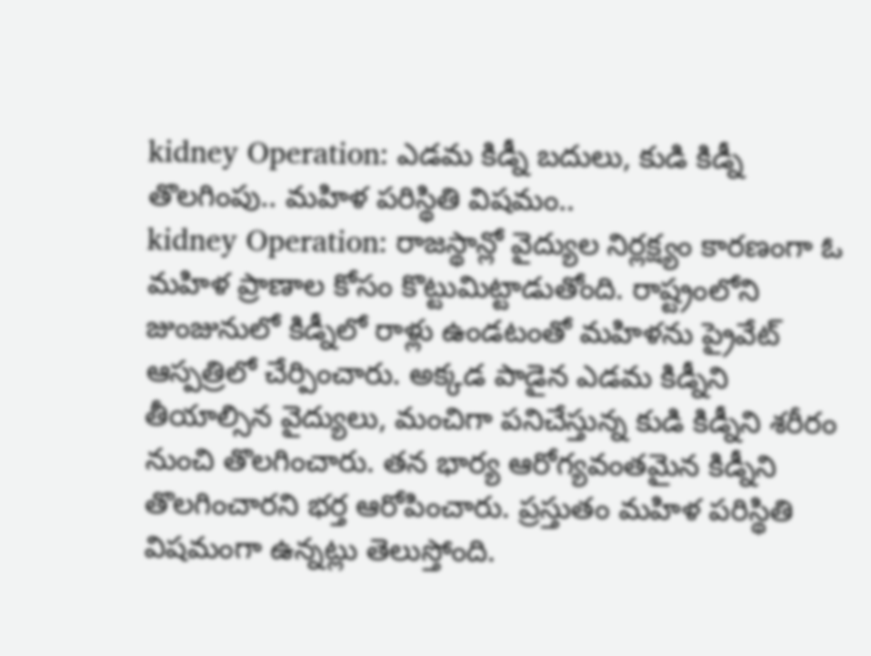kidney Operation: ఎడమ కిడ్నీ బదులు, కుడి కిడ్నీ తొలగింపు.. మహిళ పరిస్థితి విషమం..
kidney Operation: రాజస్థాన్లో వైద్యుల నిర్లక్ష్యం కారణంగా ఓ మహిళ ప్రాణాల కోసం కొట్టుమిట్టాడుతోంది. రాష్ట్రంలోని జుంజునులో కిడ్నీలో రాళ్లు ఉండటంతో మహిళను ప్రైవేట్ ఆస్పత్రిలో చేర్పించారు. అక్కడ పాడైన ఎడమ కిడ్నీని తీయాల్సిన వైద్యులు, మంచిగా పనిచేస్తున్న కుడి కిడ్నీని శరీరం నుంచి తొలగించారు. తన భార్య ఆరోగ్యవంతమైన కిడ్నీని తొలగించారని భర్త ఆరోపించారు. ప్రస్తుతం మహిళ పరిస్థితి విషమంగా ఉన్నట్లు తెలుస్తోంది.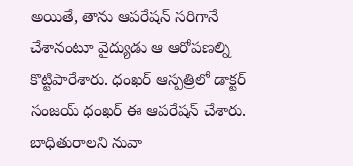అయితే, తాను ఆపరేషన్ సరిగానే చేశానంటూ వైద్యుడు ఆ ఆరోపణల్ని కొట్టిపారేశారు. ధంఖర్ ఆస్పత్రిలో డాక్టర్ సంజయ్ ధంఖర్ ఈ ఆపరేషన్ చేశారు.
బాధితురాలని నువా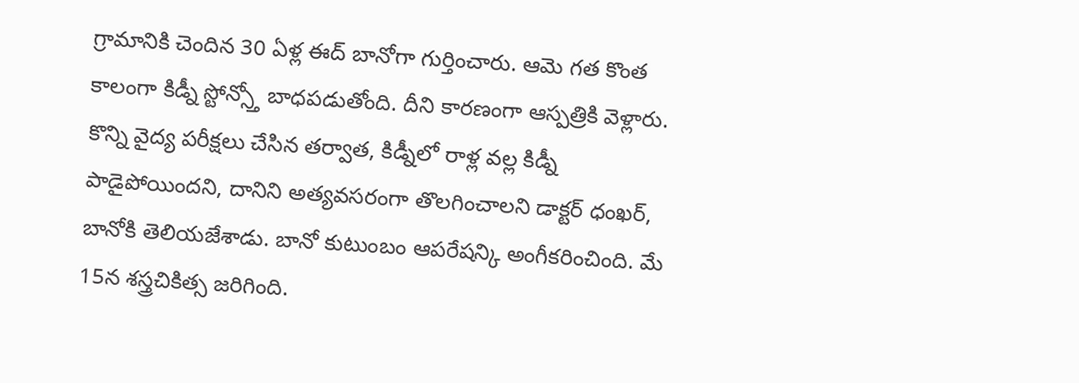గ్రామానికి చెందిన 30 ఏళ్ల ఈద్ బానోగా గుర్తించారు. ఆమె గత కొంత కాలంగా కిడ్నీ స్టోన్స్తో బాధపడుతోంది. దీని కారణంగా ఆస్పత్రికి వెళ్లారు. కొన్ని వైద్య పరీక్షలు చేసిన తర్వాత, కిడ్నీలో రాళ్ల వల్ల కిడ్నీ పాడైపోయిందని, దానిని అత్యవసరంగా తొలగించాలని డాక్టర్ ధంఖర్, బానోకి తెలియజేశాడు. బానో కుటుంబం ఆపరేషన్కి అంగీకరించింది. మే 15న శస్త్రచికిత్స జరిగింది.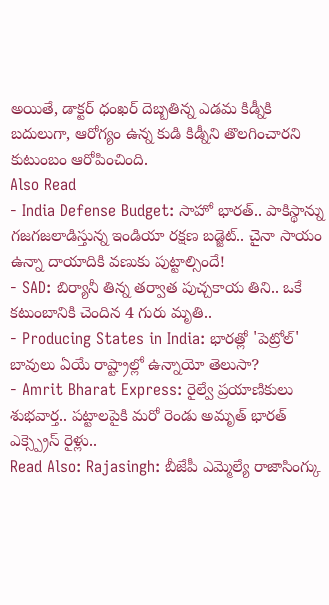అయితే, డాక్టర్ ధంఖర్ దెబ్బతిన్న ఎడమ కిడ్నీకి బదులుగా, ఆరోగ్యం ఉన్న కుడి కిడ్నీని తొలగించారని కుటుంబం ఆరోపించింది.
Also Read
- India Defense Budget: సాహో భారత్.. పాకిస్థాన్ను గజగజలాడిస్తున్న ఇండియా రక్షణ బడ్జెట్.. చైనా సాయం ఉన్నా దాయాదికి వణుకు పుట్టాల్సిందే!
- SAD: బిర్యానీ తిన్న తర్వాత పుచ్చకాయ తిని.. ఒకే కటుంబానికి చెందిన 4 గురు మృతి..
- Producing States in India: భారత్లో 'పెట్రోల్' బావులు ఏయే రాష్ట్రాల్లో ఉన్నాయో తెలుసా?
- Amrit Bharat Express: రైల్వే ప్రయాణికులు శుభవార్త.. పట్టాలపైకి మరో రెండు అమృత్ భారత్ ఎక్స్ప్రెస్ రైళ్లు..
Read Also: Rajasingh: బీజేపీ ఎమ్మెల్యే రాజాసింగ్కు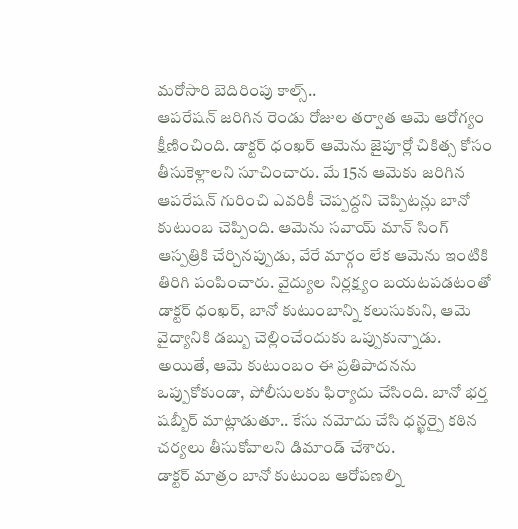మరోసారి బెదిరింపు కాల్స్..
ఆపరేషన్ జరిగిన రెండు రోజుల తర్వాత ఆమె ఆరోగ్యం క్షీణించింది. డాక్టర్ ధంఖర్ ఆమెను జైపూర్లో చికిత్స కోసం తీసుకెళ్లాలని సూచించారు. మే 15న ఆమెకు జరిగిన ఆపరేషన్ గురించి ఎవరికీ చెప్పద్దని చెప్పిటన్లు బానో కుటుంబ చెప్పింది. ఆమెను సవాయ్ మాన్ సింగ్ ఆస్పత్రికి చేర్చినప్పుడు, వేరే మార్గం లేక ఆమెను ఇంటికి తిరిగి పంపించారు. వైద్యుల నిర్లక్ష్యం బయటపడటంతో డాక్టర్ ధంఖర్, బానో కుటుంబాన్ని కలుసుకుని, ఆమె వైద్యానికి డబ్బు చెల్లించేందుకు ఒప్పుకున్నాడు. అయితే, ఆమె కుటుంబం ఈ ప్రతిపాదనను ఒప్పుకోకుండా, పోలీసులకు ఫిర్యాదు చేసింది. బానో భర్త షబ్బీర్ మాట్లాడుతూ.. కేసు నమోదు చేసి ధన్ఖర్పై కఠిన చర్యలు తీసుకోవాలని డిమాండ్ చేశారు.
డాక్టర్ మాత్రం బానో కుటుంబ ఆరోపణల్ని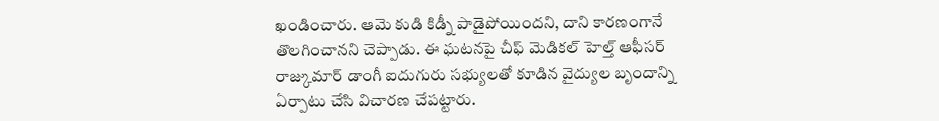ఖండించారు. ఆమె కుడి కిడ్నీ పాడైపోయిందని, దాని కారణంగానే తొలగించానని చెప్పాడు. ఈ ఘటనపై చీఫ్ మెడికల్ హెల్త్ ఆఫీసర్ రాజ్కుమార్ డాంగీ ఐదుగురు సభ్యులతో కూడిన వైద్యుల బృందాన్ని ఏర్పాటు చేసి విచారణ చేపట్టారు.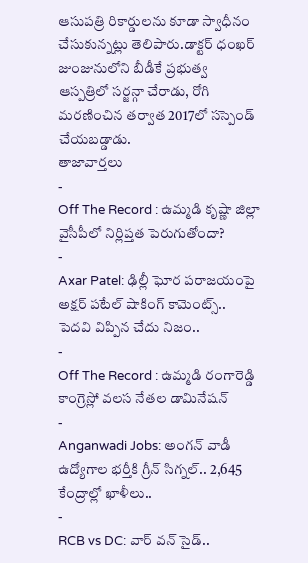ఆసుపత్రి రికార్డులను కూడా స్వాధీనం చేసుకున్నట్లు తెలిపారు.డాక్టర్ ధంఖర్ జుంజునులోని బీడీకే ప్రభుత్వ ఆస్పత్రిలో సర్జన్గా చేరాడు, రోగి మరణించిన తర్వాత 2017లో సస్పెండ్ చేయబడ్డాడు.
తాజావార్తలు
-
Off The Record : ఉమ్మడి కృష్ణా జిల్లా వైసీపీలో నిర్లిప్తత పెరుగుతోందా?
-
Axar Patel: ఢిల్లీ ఘోర పరాజయంపై అక్షర్ పటేల్ షాకింగ్ కామెంట్స్.. పెదవి విప్పిన చేదు నిజం..
-
Off The Record : ఉమ్మడి రంగారెడ్డి కాంగ్రెస్లో వలస నేతల డామినేషన్
-
Anganwadi Jobs: అంగన్ వాడీ ఉద్యోగాల భర్తీకి గ్రీన్ సిగ్నల్.. 2,645 కేంద్రాల్లో ఖాళీలు..
-
RCB vs DC: వార్ వన్ సైడ్..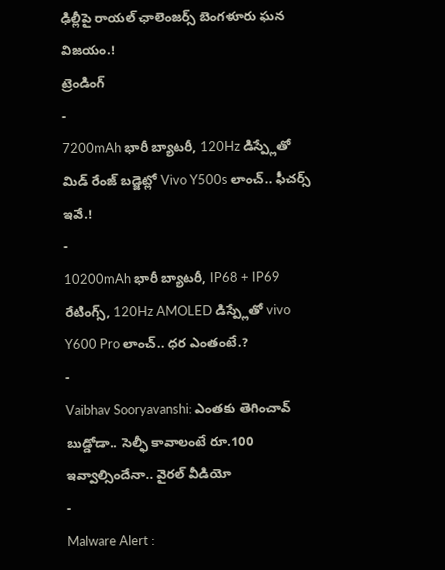ఢిల్లీపై రాయల్ ఛాలెంజర్స్ బెంగళూరు ఘన విజయం.!
ట్రెండింగ్
-
7200mAh భారీ బ్యాటరీ, 120Hz డిస్ప్లేతో మిడ్ రేంజ్ బడ్జెట్లో Vivo Y500s లాంచ్.. ఫీచర్స్ ఇవే.!
-
10200mAh భారీ బ్యాటరీ, IP68 + IP69 రేటింగ్స్, 120Hz AMOLED డిస్ప్లేతో vivo Y600 Pro లాంచ్.. ధర ఎంతంటే.?
-
Vaibhav Sooryavanshi: ఎంతకు తెగించావ్ బుడ్డోడా.. సెల్ఫీ కావాలంటే రూ.100 ఇవ్వాల్సిందేనా.. వైరల్ వీడియో
-
Malware Alert :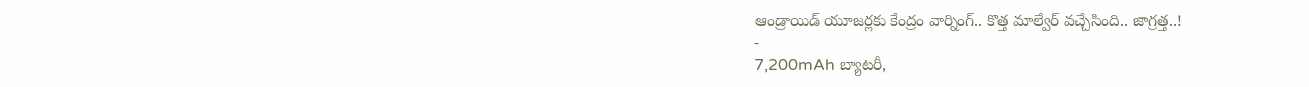ఆండ్రాయిడ్ యూజర్లకు కేంద్రం వార్నింగ్.. కొత్త మాల్వేర్ వచ్చేసింది.. జాగ్రత్త..!
-
7,200mAh బ్యాటరీ,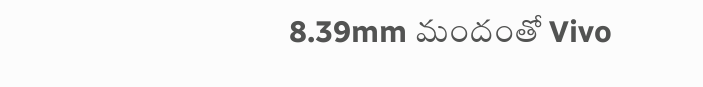8.39mm మందంతో Vivo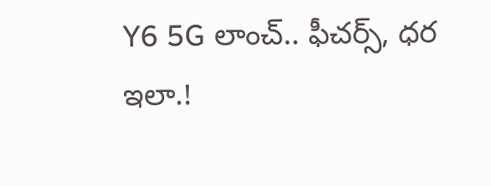Y6 5G లాంచ్.. ఫీచర్స్, ధర ఇలా.!